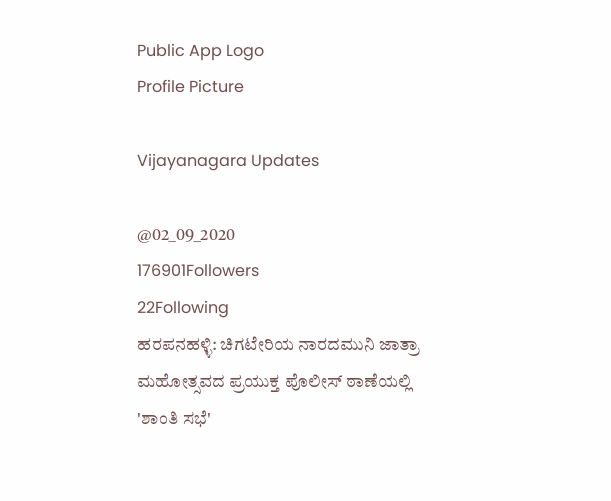Public App Logo
Profile Picture

Vijayanagara Updates

@02_09_2020
176901Followers
22Following
ಹರಪನಹಳ್ಳಿ: ಚಿಗಟೇರಿಯ ನಾರದಮುನಿ ಜಾತ್ರಾ ಮಹೋತ್ಸವದ ಪ್ರಯುಕ್ತ ಪೊಲೀಸ್ ಠಾಣೆಯಲ್ಲಿ 'ಶಾಂತಿ ಸಭೆ'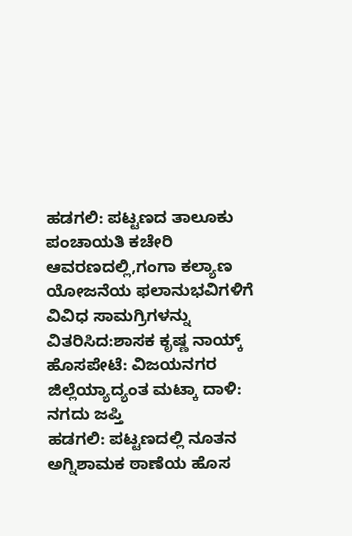ಹಡಗಲಿ: ಪಟ್ಟಣದ ತಾಲೂಕು ಪಂಚಾಯತಿ ಕಚೇರಿ ಆವರಣದಲ್ಲಿ,ಗಂಗಾ ಕಲ್ಯಾಣ ಯೋಜನೆಯ ಫಲಾನುಭವಿಗಳಿಗೆ ವಿವಿಧ ಸಾಮಗ್ರಿಗಳನ್ನು ವಿತರಿಸಿದ:ಶಾಸಕ ಕೃಷ್ಣ ನಾಯ್ಕ್
ಹೊಸಪೇಟೆ: ವಿಜಯನಗರ ಜಿಲ್ಲೆಯ್ಯಾದ್ಯಂತ ಮಟ್ಕಾ ದಾಳಿ: ನಗದು ಜಪ್ತಿ
ಹಡಗಲಿ: ಪಟ್ಟಣದಲ್ಲಿ ನೂತನ ಅಗ್ನಿಶಾಮಕ ಠಾಣೆಯ ಹೊಸ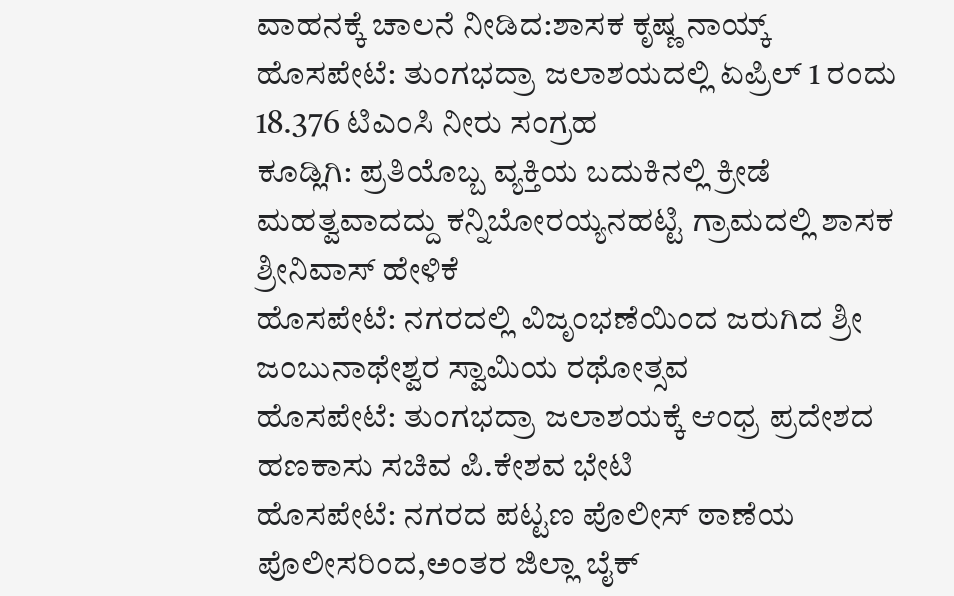ವಾಹನಕ್ಕೆ ಚಾಲನೆ ನೀಡಿದ:ಶಾಸಕ ಕೃಷ್ಣ ನಾಯ್ಕ್
ಹೊಸಪೇಟೆ: ತುಂಗಭದ್ರಾ ಜಲಾಶಯದಲ್ಲಿ ಏಪ್ರಿಲ್ 1 ರಂದು 18.376 ಟಿಎಂಸಿ ನೀರು ಸಂಗ್ರಹ
ಕೂಡ್ಲಿಗಿ: ಪ್ರತಿಯೊಬ್ಬ ವ್ಯಕ್ತಿಯ ಬದುಕಿನಲ್ಲಿ ಕ್ರೀಡೆ ಮಹತ್ವವಾದದ್ದು ಕನ್ನಿಬೋರಯ್ಯನಹಟ್ಟಿ ಗ್ರಾಮದಲ್ಲಿ ಶಾಸಕ ಶ್ರೀನಿವಾಸ್ ಹೇಳಿಕೆ
ಹೊಸಪೇಟೆ: ನಗರದಲ್ಲಿ ವಿಜೃಂಭಣೆಯಿಂದ ಜರುಗಿದ ಶ್ರೀ ಜಂಬುನಾಥೇಶ್ವರ ಸ್ವಾಮಿಯ ರಥೋತ್ಸವ
ಹೊಸಪೇಟೆ: ತುಂಗಭದ್ರಾ ಜಲಾಶಯಕ್ಕೆ ಆಂಧ್ರ ಪ್ರದೇಶದ ಹಣಕಾಸು ಸಚಿವ ಪಿ.ಕೇಶವ ಭೇಟಿ
ಹೊಸಪೇಟೆ: ನಗರದ ಪಟ್ಟಣ ಪೊಲೀಸ್ ಠಾಣೆಯ ಪೊಲೀಸರಿಂದ,ಅಂತರ ಜಿಲ್ಲಾ ಬೈಕ್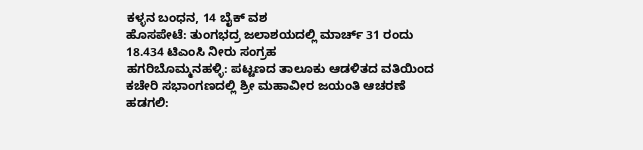ಕಳ್ಳನ ಬಂಧನ, 14 ಬೈಕ್ ವಶ
ಹೊಸಪೇಟೆ: ತುಂಗಭದ್ರ ಜಲಾಶಯದಲ್ಲಿ ಮಾರ್ಚ್ 31 ರಂದು 18.434 ಟಿಎಂಸಿ ನೀರು ಸಂಗ್ರಹ
ಹಗರಿಬೊಮ್ಮನಹಳ್ಳಿ: ಪಟ್ಟಣದ ತಾಲೂಕು ಆಡಳಿತದ ವತಿಯಿಂದ ಕಚೇರಿ ಸಭಾಂಗಣದಲ್ಲಿ ಶ್ರೀ ಮಹಾವೀರ ಜಯಂತಿ ಆಚರಣೆ
ಹಡಗಲಿ: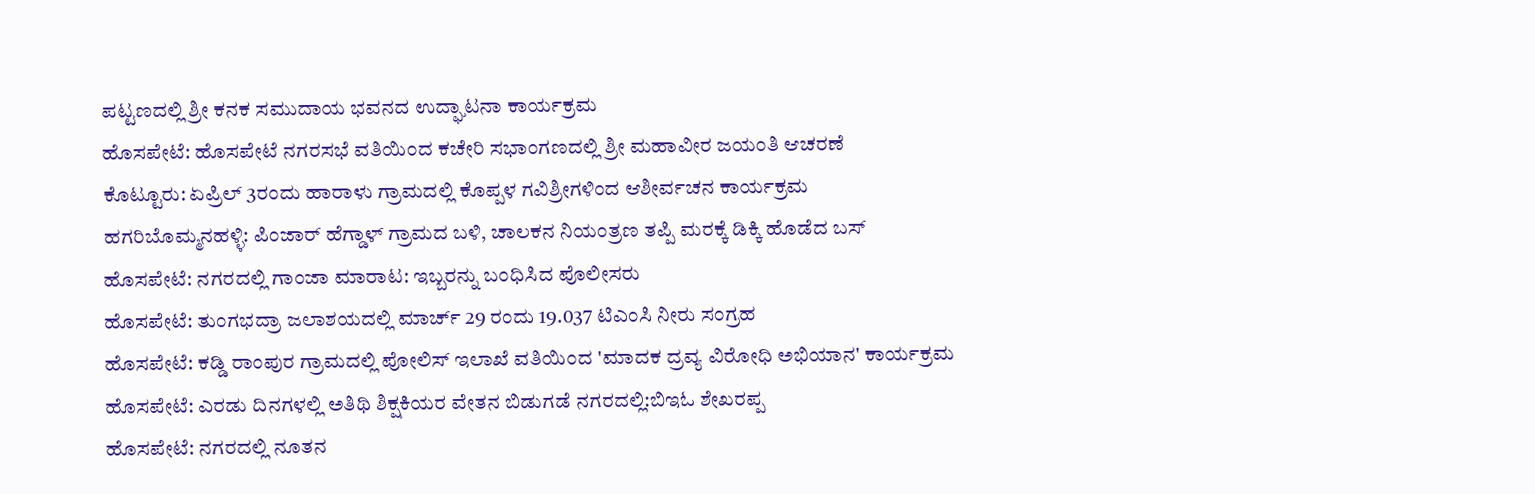ಪಟ್ಟಣದಲ್ಲಿ ಶ್ರೀ ಕನಕ ಸಮುದಾಯ ಭವನದ ಉದ್ಘಾಟನಾ ಕಾರ್ಯಕ್ರಮ
ಹೊಸಪೇಟೆ: ಹೊಸಪೇಟೆ ನಗರಸಭೆ ವತಿಯಿಂದ ಕಚೇರಿ ಸಭಾಂಗಣದಲ್ಲಿ ಶ್ರೀ ಮಹಾವೀರ ಜಯಂತಿ ಆಚರಣೆ
ಕೊಟ್ಟೂರು: ಏಪ್ರಿಲ್ 3ರಂದು ಹಾರಾಳು ಗ್ರಾಮದಲ್ಲಿ ಕೊಪ್ಪಳ ಗವಿಶ್ರೀಗಳಿಂದ ಆಶೀರ್ವಚನ ಕಾರ್ಯಕ್ರಮ
ಹಗರಿಬೊಮ್ಮನಹಳ್ಳಿ: ಪಿಂಜಾರ್ ಹೆಗ್ಡಾಳ್ ಗ್ರಾಮದ ಬಳಿ, ಚಾಲಕನ ನಿಯಂತ್ರಣ ತಪ್ಪಿ ಮರಕ್ಕೆ ಡಿಕ್ಕಿ ಹೊಡೆದ ಬಸ್
ಹೊಸಪೇಟೆ: ನಗರದಲ್ಲಿ ಗಾಂಜಾ ಮಾರಾಟ: ಇಬ್ಬರನ್ನು ಬಂಧಿಸಿದ ಪೊಲೀಸರು
ಹೊಸಪೇಟೆ: ತುಂಗಭದ್ರಾ ಜಲಾಶಯದಲ್ಲಿ ಮಾರ್ಚ್ 29 ರಂದು 19.037 ಟಿಎಂಸಿ ನೀರು ಸಂಗ್ರಹ
ಹೊಸಪೇಟೆ: ಕಡ್ಡಿ ರಾಂಪುರ ಗ್ರಾಮದಲ್ಲಿ ಪೋಲಿಸ್ ಇಲಾಖೆ ವತಿಯಿಂದ 'ಮಾದಕ ದ್ರವ್ಯ ವಿರೋಧಿ ಅಭಿಯಾನ' ಕಾರ್ಯಕ್ರಮ
ಹೊಸಪೇಟೆ: ಎರಡು ದಿನಗಳಲ್ಲಿ ಅತಿಥಿ ಶಿಕ್ಷಕಿಯರ ವೇತನ ಬಿಡುಗಡೆ ನಗರದಲ್ಲಿ:ಬಿಇಓ ಶೇಖರಪ್ಪ
ಹೊಸಪೇಟೆ: ನಗರದಲ್ಲಿ ನೂತನ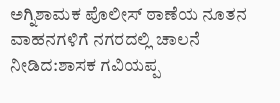ಅಗ್ನಿಶಾಮಕ ಪೊಲೀಸ್ ಠಾಣೆಯ ನೂತನ ವಾಹನಗಳಿಗೆ ನಗರದಲ್ಲಿ ಚಾಲನೆ  ನೀಡಿದ:ಶಾಸಕ ಗವಿಯಪ್ಪ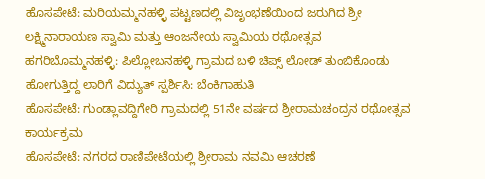ಹೊಸಪೇಟೆ: ಮರಿಯಮ್ಮನಹಳ್ಳಿ ಪಟ್ಟಣದಲ್ಲಿ ವಿಜೃಂಭಣೆಯಿಂದ ಜರುಗಿದ ಶ್ರೀ ಲಕ್ಷ್ಮಿನಾರಾಯಣ ಸ್ವಾಮಿ ಮತ್ತು ಆಂಜನೇಯ ಸ್ವಾಮಿಯ ರಥೋತ್ಸವ
ಹಗರಿಬೊಮ್ಮನಹಳ್ಳಿ: ಪಿಲ್ಲೋಬನಹಳ್ಳಿ ಗ್ರಾಮದ ಬಳಿ ಚಿಪ್ಸ್ ಲೋಡ್ ತುಂಬಿಕೊಂಡು ಹೋಗುತ್ತಿದ್ದ ಲಾರಿಗೆ ವಿದ್ಯುತ್ ಸ್ಪರ್ಶಿಸಿ: ಬೆಂಕಿಗಾಹುತಿ
ಹೊಸಪೇಟೆ: ಗುಂಡ್ಲಾವದ್ದಿಗೇರಿ ಗ್ರಾಮದಲ್ಲಿ 51ನೇ ವರ್ಷದ ಶ್ರೀರಾಮಚಂದ್ರನ ರಥೋತ್ಸವ ಕಾರ್ಯಕ್ರಮ
ಹೊಸಪೇಟೆ: ನಗರದ ರಾಣಿಪೇಟೆಯಲ್ಲಿ ಶ್ರೀರಾಮ ನವಮಿ ಆಚರಣೆ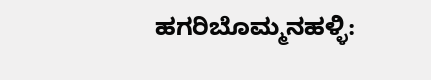ಹಗರಿಬೊಮ್ಮನಹಳ್ಳಿ: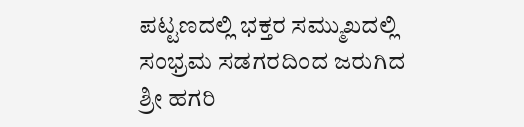ಪಟ್ಟಣದಲ್ಲಿ ಭಕ್ತರ ಸಮ್ಮುಖದಲ್ಲಿ ಸಂಭ್ರಮ ಸಡಗರದಿಂದ ಜರುಗಿದ ಶ್ರೀ ಹಗರಿ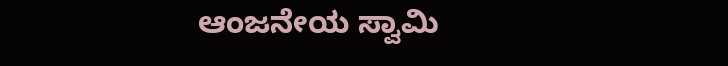ಆಂಜನೇಯ ಸ್ವಾಮಿ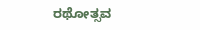ರಥೋತ್ಸವ